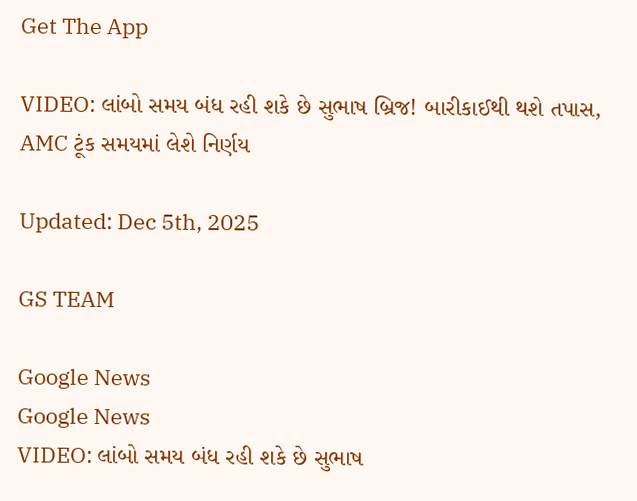Get The App

VIDEO: લાંબો સમય બંધ રહી શકે છે સુભાષ બ્રિજ! બારીકાઈથી થશે તપાસ, AMC ટૂંક સમયમાં લેશે નિર્ણય

Updated: Dec 5th, 2025

GS TEAM

Google News
Google News
VIDEO: લાંબો સમય બંધ રહી શકે છે સુભાષ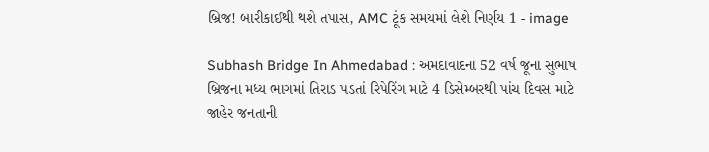બ્રિજ! બારીકાઈથી થશે તપાસ, AMC ટૂંક સમયમાં લેશે નિર્ણય 1 - image

Subhash Bridge In Ahmedabad : અમદાવાદના 52 વર્ષ જૂના સુભાષ બ્રિજના મધ્ય ભાગમાં તિરાડ પડતાં રિપેરિંગ માટે 4 ડિસેમ્બરથી પાંચ દિવસ માટે જાહેર જનતાની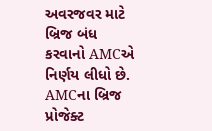અવરજવર માટે બ્રિજ બંધ કરવાનો AMCએ નિર્ણય લીધો છે. AMCના બ્રિજ પ્રોજેક્ટ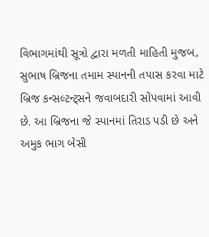વિભાગમાંથી સૂત્રો દ્વારા મળતી માહિતી મુજબ, સુભાષ બ્રિજના તમામ સ્પાનની તપાસ કરવા માટે બ્રિજ કન્સલ્ટન્ટ્સને જવાબદારી સોંપવામાં આવી છે. આ બ્રિજના જે સ્પાનમાં તિરાડ પડી છે અને અમુક ભાગ બેસી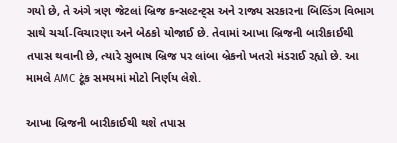ગયો છે, તે અંગે ત્રણ જેટલાં બ્રિજ કન્સલ્ટન્ટ્સ અને રાજ્ય સરકારના બિલ્ડિંગ વિભાગ સાથે ચર્ચા-વિચારણા અને બેઠકો યોજાઈ છે. તેવામાં આખા બ્રિજની બારીકાઈથી તપાસ થવાની છે, ત્યારે સુભાષ બ્રિજ પર લાંબા બ્રેકનો ખતરો મંડરાઈ રહ્યો છે. આ મામલે AMC ટૂંક સમયમાં મોટો નિર્ણય લેશે.

આખા બ્રિજની બારીકાઈથી થશે તપાસ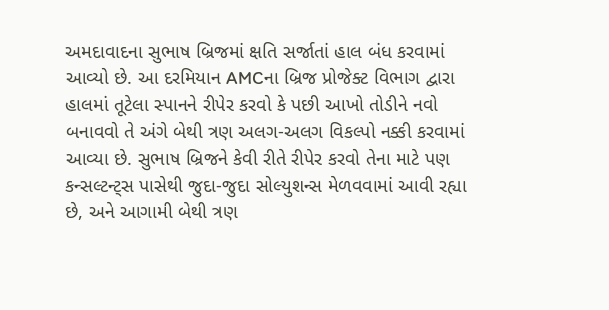અમદાવાદના સુભાષ બ્રિજમાં ક્ષતિ સર્જાતાં હાલ બંધ કરવામાં આવ્યો છે. આ દરમિયાન AMCના બ્રિજ પ્રોજેક્ટ વિભાગ દ્વારા હાલમાં તૂટેલા સ્પાનને રીપેર કરવો કે પછી આખો તોડીને નવો બનાવવો તે અંગે બેથી ત્રણ અલગ-અલગ વિકલ્પો નક્કી કરવામાં આવ્યા છે. સુભાષ બ્રિજને કેવી રીતે રીપેર કરવો તેના માટે પણ કન્સલ્ટન્ટ્સ પાસેથી જુદા-જુદા સોલ્યુશન્સ મેળવવામાં આવી રહ્યા છે, અને આગામી બેથી ત્રણ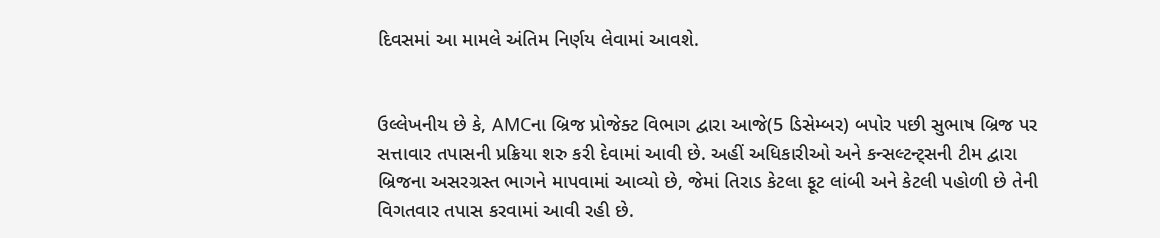દિવસમાં આ મામલે અંતિમ નિર્ણય લેવામાં આવશે.


ઉલ્લેખનીય છે કે, AMCના બ્રિજ પ્રોજેક્ટ વિભાગ દ્વારા આજે(5 ડિસેમ્બર) બપોર પછી સુભાષ બ્રિજ પર સત્તાવાર તપાસની પ્રક્રિયા શરુ કરી દેવામાં આવી છે. અહીં અધિકારીઓ અને કન્સલ્ટન્ટ્સની ટીમ દ્વારા બ્રિજના અસરગ્રસ્ત ભાગને માપવામાં આવ્યો છે, જેમાં તિરાડ કેટલા ફૂટ લાંબી અને કેટલી પહોળી છે તેની વિગતવાર તપાસ કરવામાં આવી રહી છે.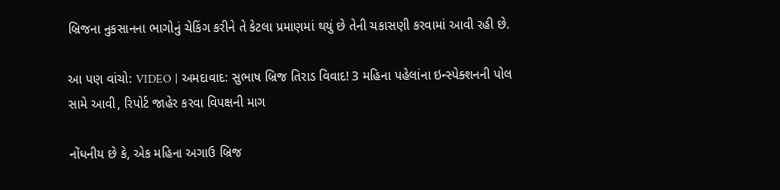બ્રિજના નુકસાનના ભાગોનું ચેકિંગ કરીને તે કેટલા પ્રમાણમાં થયું છે તેની ચકાસણી કરવામાં આવી રહી છે.

આ પણ વાંચો: VIDEO | અમદાવાદ: સુભાષ બ્રિજ તિરાડ વિવાદ! 3 મહિના પહેલાંના ઇન્સ્પેક્શનની પોલ સામે આવી, રિપોર્ટ જાહેર કરવા વિપક્ષની માગ

નોંધનીય છે કે, એક મહિના અગાઉ બ્રિજ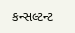કન્સલ્ટન્ટ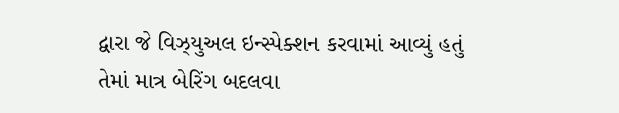દ્વારા જે વિઝ્યુઅલ ઇન્સ્પેક્શન કરવામાં આવ્યું હતું તેમાં માત્ર બેરિંગ બદલવા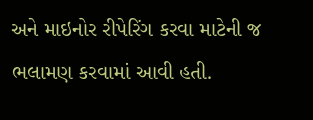અને માઇનોર રીપેરિંગ કરવા માટેની જ ભલામણ કરવામાં આવી હતી.